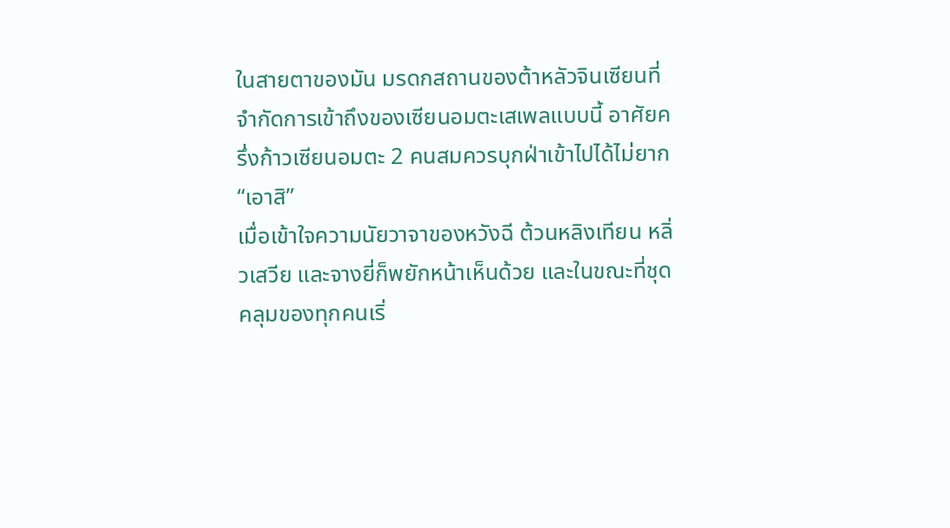ในสายตาของมัน มรดกสถานของต้าหลัวจินเซียนที่จำกัดการเข้าถึงของเซียนอมตะเสเพลแบบนี้ อาศัยครึ่งก้าวเซียนอมตะ 2 คนสมควรบุกฝ่าเข้าไปได้ไม่ยาก
“เอาสิ”
เมื่อเข้าใจความนัยวาจาของหวังฉี ต้วนหลิงเทียน หลิ่วเสวีย และจางยี่ก็พยักหน้าเห็นด้วย และในขณะที่ชุดคลุมของทุกคนเริ่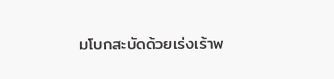มโบกสะบัดด้วยเร่งเร้าพ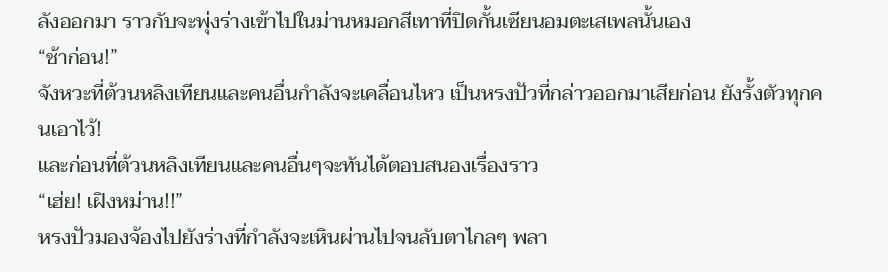ลังออกมา ราวกับจะพุ่งร่างเข้าไปในม่านหมอกสีเทาที่ปิดกั้นเซียนอมตะเสเพลนั้นเอง
“ช้าก่อน!”
จังหวะที่ต้วนหลิงเทียนและคนอื่นกำลังจะเคลื่อนไหว เป็นหรงปัวที่กล่าวออกมาเสียก่อน ยังรั้งตัวทุกคนเอาไว้!
และก่อนที่ต้วนหลิงเทียนและคนอื่นๆจะทันได้ตอบสนองเรื่องราว
“เฮ่ย! เฝิงหม่าน!!”
หรงปัวมองจ้องไปยังร่างที่กำลังจะเหินผ่านไปจนลับตาไกลๆ พลา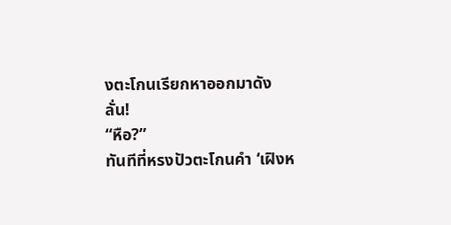งตะโกนเรียกหาออกมาดังลั่น!
“หือ?”
ทันทีที่หรงปัวตะโกนคำ ‘เฝิงห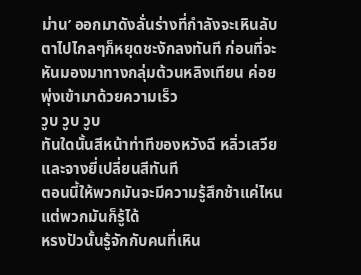ม่าน’ ออกมาดังลั่นร่างที่กำลังจะเหินลับตาไปไกลๆก็หยุดชะงักลงทันที ก่อนที่จะหันมองมาทางกลุ่มต้วนหลิงเทียน ค่อยพุ่งเข้ามาด้วยความเร็ว
วูบ วูบ วูบ
ทันใดนั้นสีหน้าท่าทีของหวังฉี หลิ่วเสวียและจางยี่เปลี่ยนสีทันที
ตอนนี้ให้พวกมันจะมีความรู้สึกช้าแค่ไหน แต่พวกมันก็รู้ได้
หรงปัวนั้นรู้จักกับคนที่เหิน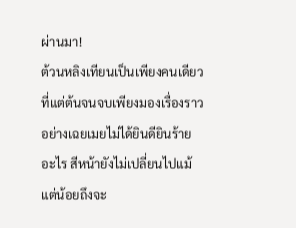ผ่านมา!
ต้วนหลิงเทียนเป็นเพียงคนเดียวที่แต่ต้นจนจบเพียงมองเรื่องราวอย่างเฉยเมยไม่ได้ยินดียินร้ายอะไร สีหน้ายังไม่เปลี่ยนไปแม้แต่น้อยถึงจะ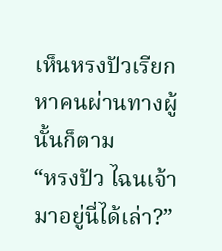เห็นหรงปัวเรียกหาคนผ่านทางผู้นั้นก็ตาม
“หรงปัว ไฉนเจ้ามาอยู่นี่ได้เล่า?”